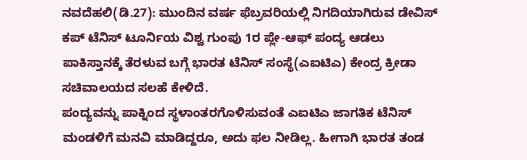ನವದೆಹಲಿ(ಡಿ.27): ಮುಂದಿನ ವರ್ಷ ಫೆಬ್ರವರಿಯಲ್ಲಿ ನಿಗದಿಯಾಗಿರುವ ಡೇವಿಸ್ ಕಪ್ ಟೆನಿಸ್ ಟೂರ್ನಿಯ ವಿಶ್ವ ಗುಂಪು 1ರ ಪ್ಲೇ-ಆಫ್ ಪಂದ್ಯ ಆಡಲು ಪಾಕಿಸ್ತಾನಕ್ಕೆ ತೆರಳುವ ಬಗ್ಗೆ ಭಾರತ ಟೆನಿಸ್ ಸಂಸ್ಥೆ(ಎಐಟಿಎ) ಕೇಂದ್ರ ಕ್ರೀಡಾ ಸಚಿವಾಲಯದ ಸಲಹೆ ಕೇಳಿದೆ.
ಪಂದ್ಯವನ್ನು ಪಾಕ್ನಿಂದ ಸ್ಥಳಾಂತರಗೊಳಿಸುವಂತೆ ಎಐಟಿಎ ಜಾಗತಿಕ ಟೆನಿಸ್ ಮಂಡಳಿಗೆ ಮನವಿ ಮಾಡಿದ್ದರೂ, ಅದು ಫಲ ನೀಡಿಲ್ಲ. ಹೀಗಾಗಿ ಭಾರತ ತಂಡ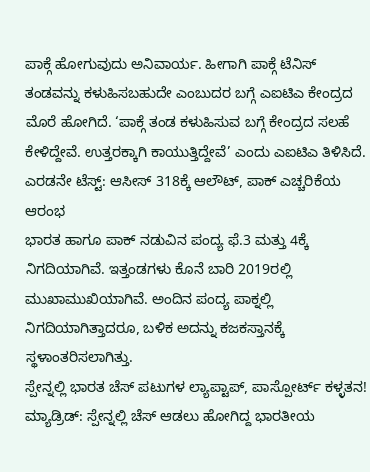ಪಾಕ್ಗೆ ಹೋಗುವುದು ಅನಿವಾರ್ಯ. ಹೀಗಾಗಿ ಪಾಕ್ಗೆ ಟೆನಿಸ್ ತಂಡವನ್ನು ಕಳುಹಿಸಬಹುದೇ ಎಂಬುದರ ಬಗ್ಗೆ ಎಐಟಿಎ ಕೇಂದ್ರದ ಮೊರೆ ಹೋಗಿದೆ. ‘ಪಾಕ್ಗೆ ತಂಡ ಕಳುಹಿಸುವ ಬಗ್ಗೆ ಕೇಂದ್ರದ ಸಲಹೆ ಕೇಳಿದ್ದೇವೆ. ಉತ್ತರಕ್ಕಾಗಿ ಕಾಯುತ್ತಿದ್ದೇವೆ’ ಎಂದು ಎಐಟಿಎ ತಿಳಿಸಿದೆ.
ಎರಡನೇ ಟೆಸ್ಟ್: ಆಸೀಸ್ 318ಕ್ಕೆ ಆಲೌಟ್, ಪಾಕ್ ಎಚ್ಚರಿಕೆಯ ಆರಂಭ
ಭಾರತ ಹಾಗೂ ಪಾಕ್ ನಡುವಿನ ಪಂದ್ಯ ಫೆ.3 ಮತ್ತು 4ಕ್ಕೆ ನಿಗದಿಯಾಗಿವೆ. ಇತ್ತಂಡಗಳು ಕೊನೆ ಬಾರಿ 2019ರಲ್ಲಿ ಮುಖಾಮುಖಿಯಾಗಿವೆ. ಅಂದಿನ ಪಂದ್ಯ ಪಾಕ್ನಲ್ಲಿ ನಿಗದಿಯಾಗಿತ್ತಾದರೂ, ಬಳಿಕ ಅದನ್ನು ಕಜಕಸ್ತಾನಕ್ಕೆ ಸ್ಥಳಾಂತರಿಸಲಾಗಿತ್ತು.
ಸ್ಪೇನ್ನಲ್ಲಿ ಭಾರತ ಚೆಸ್ ಪಟುಗಳ ಲ್ಯಾಪ್ಟಾಪ್, ಪಾಸ್ಪೋರ್ಟ್ ಕಳ್ಳತನ!
ಮ್ಯಾಡ್ರಿಡ್: ಸ್ಪೇನ್ನಲ್ಲಿ ಚೆಸ್ ಆಡಲು ಹೋಗಿದ್ದ ಭಾರತೀಯ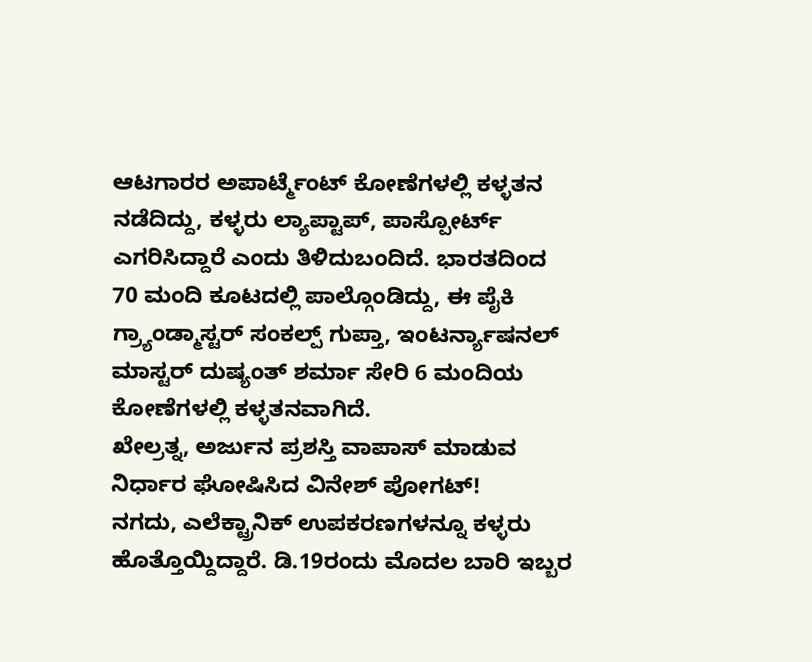ಆಟಗಾರರ ಅಪಾರ್ಟ್ಮೆಂಟ್ ಕೋಣೆಗಳಲ್ಲಿ ಕಳ್ಳತನ ನಡೆದಿದ್ದು, ಕಳ್ಳರು ಲ್ಯಾಪ್ಟಾಪ್, ಪಾಸ್ಪೋರ್ಟ್ ಎಗರಿಸಿದ್ದಾರೆ ಎಂದು ತಿಳಿದುಬಂದಿದೆ. ಭಾರತದಿಂದ 70 ಮಂದಿ ಕೂಟದಲ್ಲಿ ಪಾಲ್ಗೊಂಡಿದ್ದು, ಈ ಪೈಕಿ ಗ್ರ್ಯಾಂಡ್ಮಾಸ್ಟರ್ ಸಂಕಲ್ಪ್ ಗುಪ್ತಾ, ಇಂಟರ್ನ್ಯಾಷನಲ್ ಮಾಸ್ಟರ್ ದುಷ್ಯಂತ್ ಶರ್ಮಾ ಸೇರಿ 6 ಮಂದಿಯ ಕೋಣೆಗಳಲ್ಲಿ ಕಳ್ಳತನವಾಗಿದೆ.
ಖೇಲ್ರತ್ನ, ಅರ್ಜುನ ಪ್ರಶಸ್ತಿ ವಾಪಾಸ್ ಮಾಡುವ ನಿರ್ಧಾರ ಘೋಷಿಸಿದ ವಿನೇಶ್ ಪೋಗಟ್!
ನಗದು, ಎಲೆಕ್ಟ್ರಾನಿಕ್ ಉಪಕರಣಗಳನ್ನೂ ಕಳ್ಳರು ಹೊತ್ತೊಯ್ದಿದ್ದಾರೆ. ಡಿ.19ರಂದು ಮೊದಲ ಬಾರಿ ಇಬ್ಬರ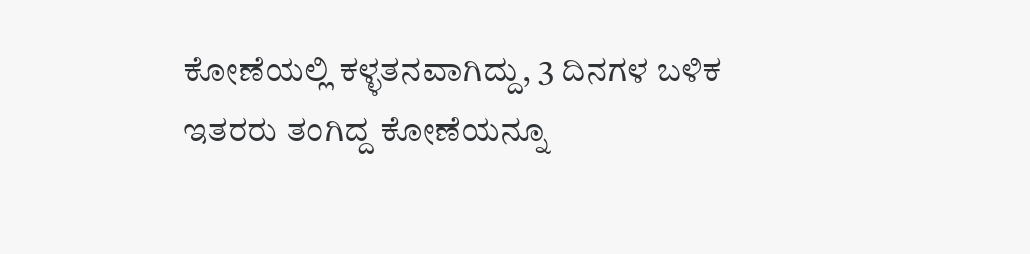ಕೋಣೆಯಲ್ಲಿ ಕಳ್ಳತನವಾಗಿದ್ದು, 3 ದಿನಗಳ ಬಳಿಕ ಇತರರು ತಂಗಿದ್ದ ಕೋಣೆಯನ್ನೂ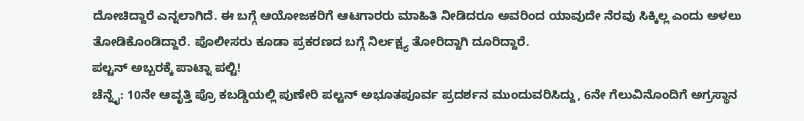ದೋಚಿದ್ದಾರೆ ಎನ್ನಲಾಗಿದೆ. ಈ ಬಗ್ಗೆ ಆಯೋಜಕರಿಗೆ ಆಟಗಾರರು ಮಾಹಿತಿ ನೀಡಿದರೂ ಅವರಿಂದ ಯಾವುದೇ ನೆರವು ಸಿಕ್ಕಿಲ್ಲ ಎಂದು ಅಳಲು ತೋಡಿಕೊಂಡಿದ್ದಾರೆ. ಪೊಲೀಸರು ಕೂಡಾ ಪ್ರಕರಣದ ಬಗ್ಗೆ ನಿರ್ಲಕ್ಷ್ಯ ತೋರಿದ್ದಾಗಿ ದೂರಿದ್ದಾರೆ.
ಪಲ್ಟನ್ ಅಬ್ಬರಕ್ಕೆ ಪಾಟ್ನಾ ಪಲ್ಟಿ!
ಚೆನ್ನೈ: 10ನೇ ಆವೃತ್ತಿ ಪ್ರೊ ಕಬಡ್ಡಿಯಲ್ಲಿ ಪುಣೇರಿ ಪಲ್ಟನ್ ಅಭೂತಪೂರ್ವ ಪ್ರದರ್ಶನ ಮುಂದುವರಿಸಿದ್ದು, 6ನೇ ಗೆಲುವಿನೊಂದಿಗೆ ಅಗ್ರಸ್ಥಾನ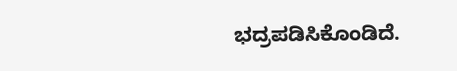ಭದ್ರಪಡಿಸಿಕೊಂಡಿದೆ.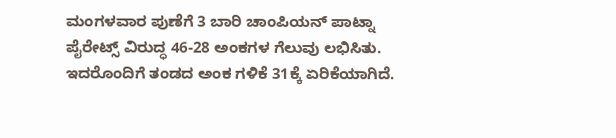ಮಂಗಳವಾರ ಪುಣೆಗೆ 3 ಬಾರಿ ಚಾಂಪಿಯನ್ ಪಾಟ್ನಾ ಪೈರೇಟ್ಸ್ ವಿರುದ್ಧ 46-28 ಅಂಕಗಳ ಗೆಲುವು ಲಭಿಸಿತು. ಇದರೊಂದಿಗೆ ತಂಡದ ಅಂಕ ಗಳಿಕೆ 31ಕ್ಕೆ ಏರಿಕೆಯಾಗಿದೆ.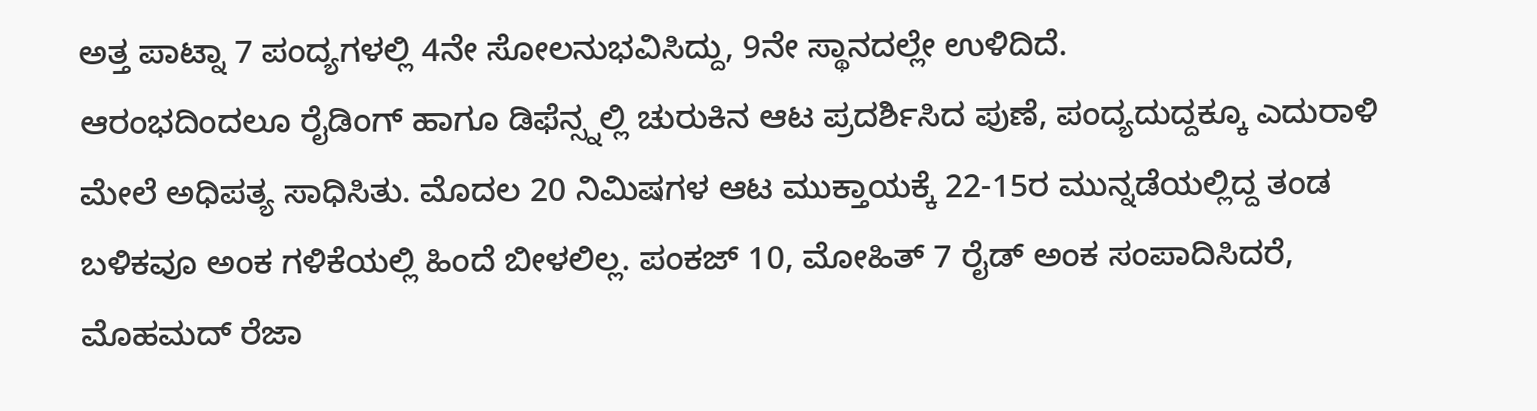ಅತ್ತ ಪಾಟ್ನಾ 7 ಪಂದ್ಯಗಳಲ್ಲಿ 4ನೇ ಸೋಲನುಭವಿಸಿದ್ದು, 9ನೇ ಸ್ಥಾನದಲ್ಲೇ ಉಳಿದಿದೆ.
ಆರಂಭದಿಂದಲೂ ರೈಡಿಂಗ್ ಹಾಗೂ ಡಿಫೆನ್ಸ್ನಲ್ಲಿ ಚುರುಕಿನ ಆಟ ಪ್ರದರ್ಶಿಸಿದ ಪುಣೆ, ಪಂದ್ಯದುದ್ದಕ್ಕೂ ಎದುರಾಳಿ ಮೇಲೆ ಅಧಿಪತ್ಯ ಸಾಧಿಸಿತು. ಮೊದಲ 20 ನಿಮಿಷಗಳ ಆಟ ಮುಕ್ತಾಯಕ್ಕೆ 22-15ರ ಮುನ್ನಡೆಯಲ್ಲಿದ್ದ ತಂಡ ಬಳಿಕವೂ ಅಂಕ ಗಳಿಕೆಯಲ್ಲಿ ಹಿಂದೆ ಬೀಳಲಿಲ್ಲ. ಪಂಕಜ್ 10, ಮೋಹಿತ್ 7 ರೈಡ್ ಅಂಕ ಸಂಪಾದಿಸಿದರೆ, ಮೊಹಮದ್ ರೆಜಾ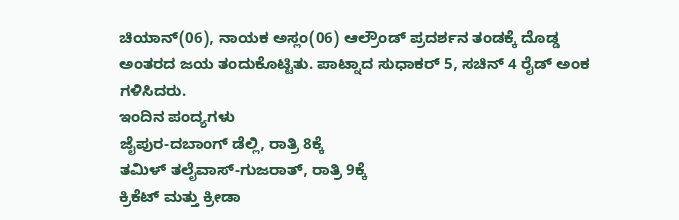ಚಿಯಾನ್(06), ನಾಯಕ ಅಸ್ಲಂ(06) ಆಲ್ರೌಂಡ್ ಪ್ರದರ್ಶನ ತಂಡಕ್ಕೆ ದೊಡ್ಡ ಅಂತರದ ಜಯ ತಂದುಕೊಟ್ಟಿತು. ಪಾಟ್ನಾದ ಸುಧಾಕರ್ 5, ಸಚಿನ್ 4 ರೈಡ್ ಅಂಕ ಗಳಿಸಿದರು.
ಇಂದಿನ ಪಂದ್ಯಗಳು
ಜೈಪುರ-ದಬಾಂಗ್ ಡೆಲ್ಲಿ, ರಾತ್ರಿ 8ಕ್ಕೆ
ತಮಿಳ್ ತಲೈವಾಸ್-ಗುಜರಾತ್, ರಾತ್ರಿ 9ಕ್ಕೆ
ಕ್ರಿಕೆಟ್ ಮತ್ತು ಕ್ರೀಡಾ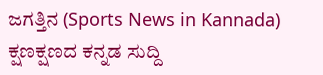ಜಗತ್ತಿನ (Sports News in Kannada) ಕ್ಷಣಕ್ಷಣದ ಕನ್ನಡ ಸುದ್ದಿ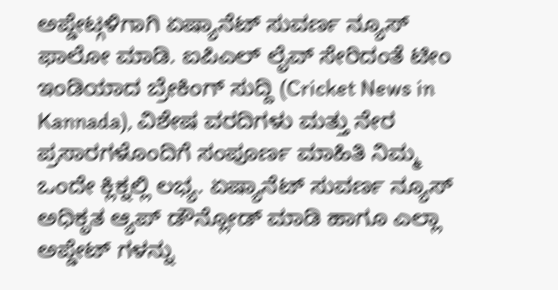ಅಪ್ಡೇಟ್ಗಳಿಗಾಗಿ ಏಷ್ಯಾನೆಟ್ ಸುವರ್ಣ ನ್ಯೂಸ್ ಫಾಲೋ ಮಾಡಿ. ಐಪಿಎಲ್ ಲೈವ್ ಸೇರಿದಂತೆ ಟೀಂ ಇಂಡಿಯಾದ ಬ್ರೇಕಿಂಗ್ ಸುದ್ದಿ (Cricket News in Kannada), ವಿಶೇಷ ವರದಿಗಳು ಮತ್ತು ನೇರ ಪ್ರಸಾರಗಳೊಂದಿಗೆ ಸಂಪೂರ್ಣ ಮಾಹಿತಿ ನಿಮ್ಮ ಒಂದೇ ಕ್ಲಿಕ್ನಲ್ಲಿ ಲಭ್ಯ. ಏಷ್ಯಾನೆಟ್ ಸುವರ್ಣ ನ್ಯೂಸ್ ಅಧಿಕೃತ ಆ್ಯಪ್ ಡೌನ್ಲೋಡ್ ಮಾಡಿ ಹಾಗೂ ಎಲ್ಲಾ ಅಪ್ಡೇಟ್ ಗಳನ್ನು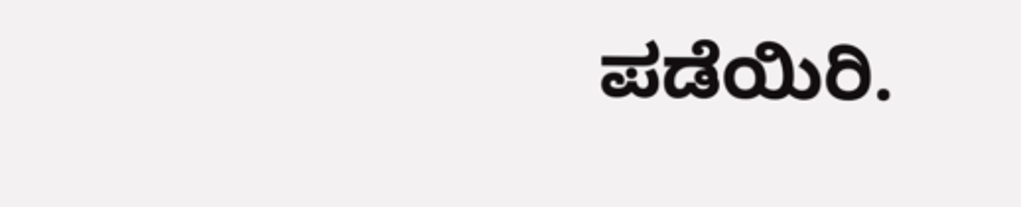ಪಡೆಯಿರಿ.